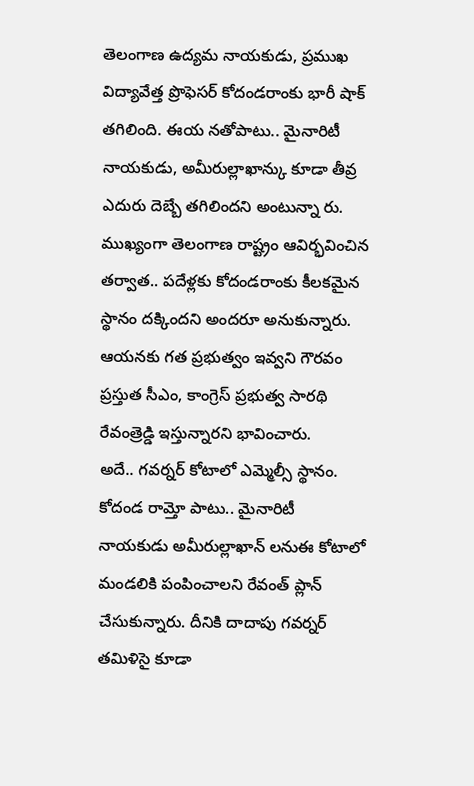తెలంగాణ ఉద్యమ నాయకుడు, ప్రముఖ విద్యావేత్త ప్రొఫెసర్ కోదండరాంకు భారీ షాక్ తగిలింది. ఈయ నతోపాటు.. మైనారిటీ నాయకుడు, అమీరుల్లాఖాన్కు కూడా తీవ్ర ఎదురు దెబ్బే తగిలిందని అంటున్నా రు. ముఖ్యంగా తెలంగాణ రాష్ట్రం ఆవిర్భవించిన తర్వాత.. పదేళ్లకు కోదండరాంకు కీలకమైన స్థానం దక్కిందని అందరూ అనుకున్నారు. ఆయనకు గత ప్రభుత్వం ఇవ్వని గౌరవం ప్రస్తుత సీఎం, కాంగ్రెస్ ప్రభుత్వ సారథి రేవంత్రెడ్డి ఇస్తున్నారని భావించారు.
అదే.. గవర్నర్ కోటాలో ఎమ్మెల్సీ స్థానం. కోదండ రామ్తో పాటు.. మైనారిటీ నాయకుడు అమీరుల్లాఖాన్ లనుఈ కోటాలో మండలికి పంపించాలని రేవంత్ ప్లాన్ చేసుకున్నారు. దీనికి దాదాపు గవర్నర్ తమిళిసై కూడా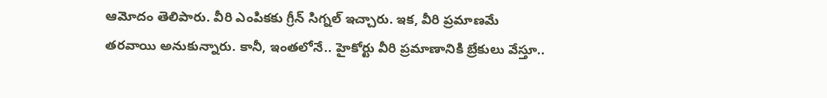ఆమోదం తెలిపారు. వీరి ఎంపికకు గ్రీన్ సిగ్నల్ ఇచ్చారు. ఇక, వీరి ప్రమాణమే తరవాయి అనుకున్నారు. కానీ, ఇంతలోనే.. హైకోర్టు వీరి ప్రమాణానికి బ్రేకులు వేస్తూ..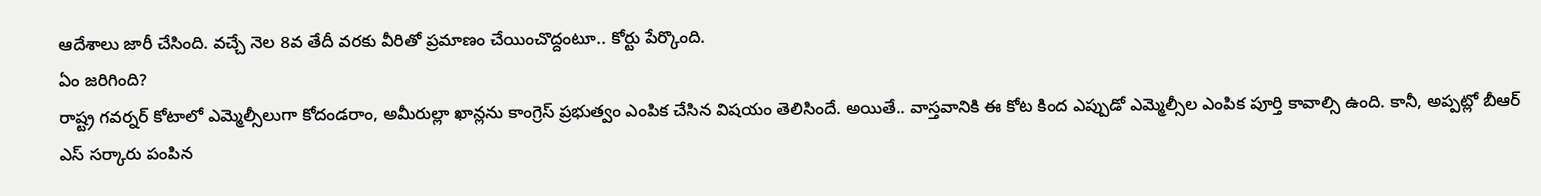ఆదేశాలు జారీ చేసింది. వచ్చే నెల 8వ తేదీ వరకు వీరితో ప్రమాణం చేయించొద్దంటూ.. కోర్టు పేర్కొంది.
ఏం జరిగింది?
రాష్ట్ర గవర్నర్ కోటాలో ఎమ్మెల్సీలుగా కోదండరాం, అమీరుల్లా ఖాన్లను కాంగ్రెస్ ప్రభుత్వం ఎంపిక చేసిన విషయం తెలిసిందే. అయితే.. వాస్తవానికి ఈ కోట కింద ఎప్పుడో ఎమ్మెల్సీల ఎంపిక పూర్తి కావాల్సి ఉంది. కానీ, అప్పట్లో బీఆర్ ఎస్ సర్కారు పంపిన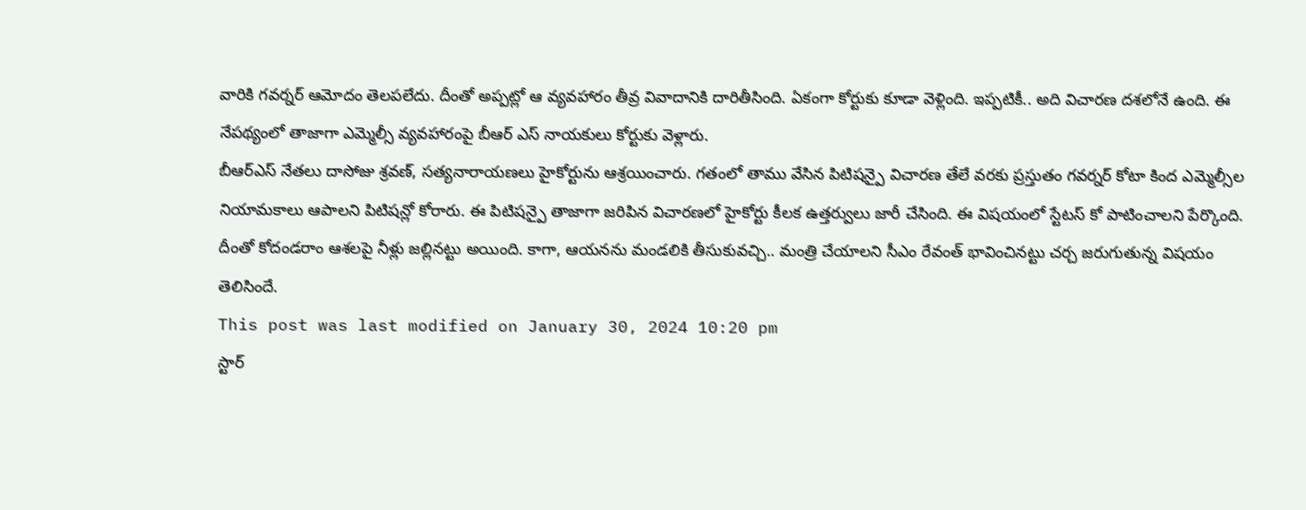వారికి గవర్నర్ ఆమోదం తెలపలేదు. దీంతో అప్పట్లో ఆ వ్యవహారం తీవ్ర వివాదానికి దారితీసింది. ఏకంగా కోర్టుకు కూడా వెళ్లింది. ఇప్పటికీ.. అది విచారణ దశలోనే ఉంది. ఈ నేపథ్యంలో తాజాగా ఎమ్మెల్సీ వ్యవహారంపై బీఆర్ ఎస్ నాయకులు కోర్టుకు వెళ్లారు.
బీఆర్ఎస్ నేతలు దాసోజు శ్రవణ్, సత్యనారాయణలు హైకోర్టును ఆశ్రయించారు. గతంలో తాము వేసిన పిటిషన్పై విచారణ తేలే వరకు ప్రస్తుతం గవర్నర్ కోటా కింద ఎమ్మెల్సీల నియామకాలు ఆపాలని పిటిషన్లో కోరారు. ఈ పిటిషన్పై తాజాగా జరిపిన విచారణలో హైకోర్టు కీలక ఉత్తర్వులు జారీ చేసింది. ఈ విషయంలో స్టేటస్ కో పాటించాలని పేర్కొంది. దీంతో కోదండరాం ఆశలపై నీళ్లు జల్లినట్టు అయింది. కాగా, ఆయనను మండలికి తీసుకువచ్చి.. మంత్రి చేయాలని సీఎం రేవంత్ భావించినట్టు చర్చ జరుగుతున్న విషయం తెలిసిందే.
This post was last modified on January 30, 2024 10:20 pm
స్టార్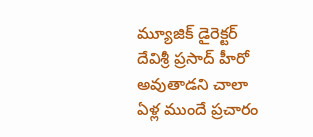మ్యూజిక్ డైరెక్టర్ దేవిశ్రీ ప్రసాద్ హీరో అవుతాడని చాలా ఏళ్ల ముందే ప్రచారం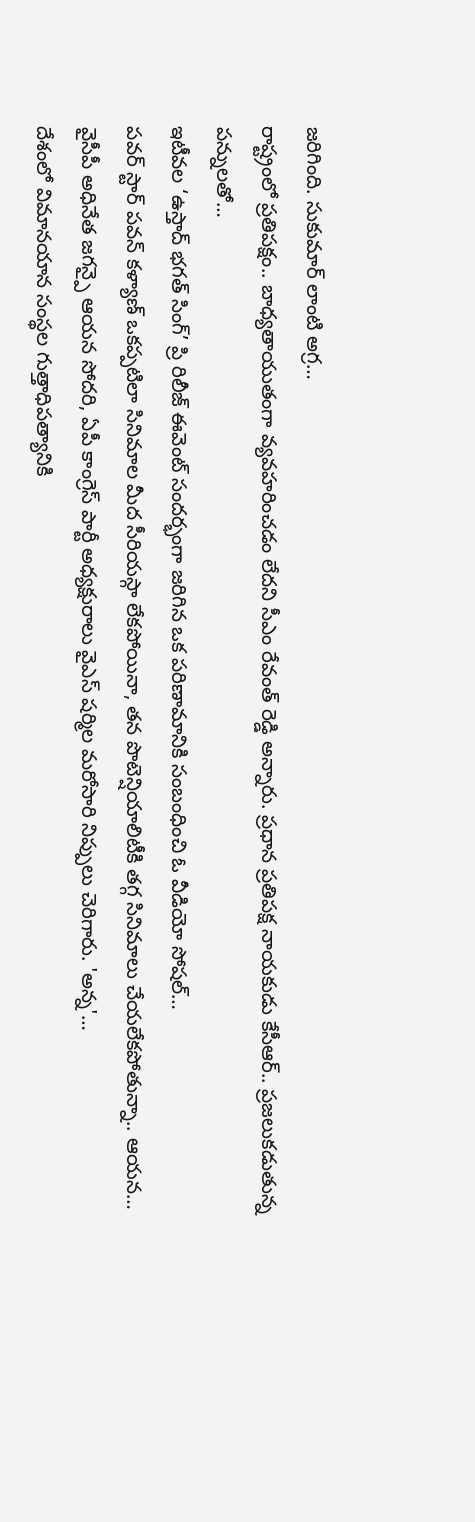జరిగింది. సుకుమార్ లాంటి అగ్ర…
రాష్ట్రంలో ప్రతిపక్షం.. బాధ్యతాయుతంగా వ్యవహరించడం లేదని సీఎం రేవంత్ రెడ్డి అన్నారు. ప్రధాన ప్రతిపక్ష నాయకుడు కేసీఆర్.. ప్రజలుకడుతున్న పన్నులతో…
ఇటీవల ‘ఉస్తాద్ భగత్ సింగ్’ ప్రి రిలీజ్ ఈవెంట్ సందర్భంగా జరిగిన ఒక పరిణామానికి సంబంధించి ఓ వీడియో సోషల్…
పవర్ స్టార్ పవన్ కళ్యాణ్ ఒకప్పటిలా సినిమాల మీద సీరియస్గా లేకపోయినా, తన పొటెన్షియాలిటీకి తగ్గ సినిమాలు చేయలేకపోతున్నా.. ఆయన…
వైసీపీ అధినేత జగన్పై ఆయన సోదరి, ఏపీ కాంగ్రెస్ పార్టీ అధ్యక్షురాలు వైఎస్ షర్మిల మరోసారి నిప్పులు చెరిగారు. 'అన్న'…
దేశంలో విమానయాన సంస్థల గుత్తాధిపత్యానికి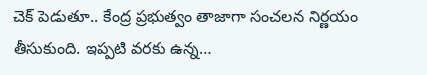చెక్ పెడుతూ.. కేంద్ర ప్రభుత్వం తాజాగా సంచలన నిర్ణయం తీసుకుంది. ఇప్పటి వరకు ఉన్న…